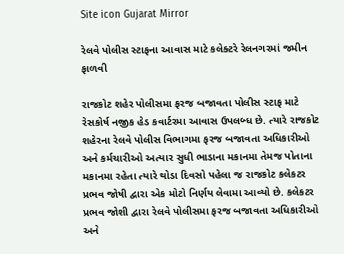Site icon Gujarat Mirror

રેલવે પોલીસ સ્ટાફના આવાસ માટે કલેક્ટરે રેલનગરમાં જમીન ફાળવી

રાજકોટ શહેર પોલીસમા ફરજ બજાવતા પોલીસ સ્ટાફ માટે રેસકોર્ષ નજીક હેડ કવાર્ટરમા આવાસ ઉપલબ્ધ છે. ત્યારે રાજકોટ શહેરના રેલવે પોલીસ વિભાગમા ફરજ બજાવતા અધિકારીઓ અને કર્મચારીઓ અત્યાર સુધી ભાડાના મકાનમા તેમજ પોતાના મકાનમા રહેતા ત્યારે થોડા દિવસો પહેલા જ રાજકોટ કલેકટર પ્રભવ જોષી દ્વારા એક મોટો નિર્ણય લેવામા આવ્યો છે. કલેકટર પ્રભવ જોશી દ્વારા રેલવે પોલીસમા ફરજ બજાવતા અધિકારીઓ અને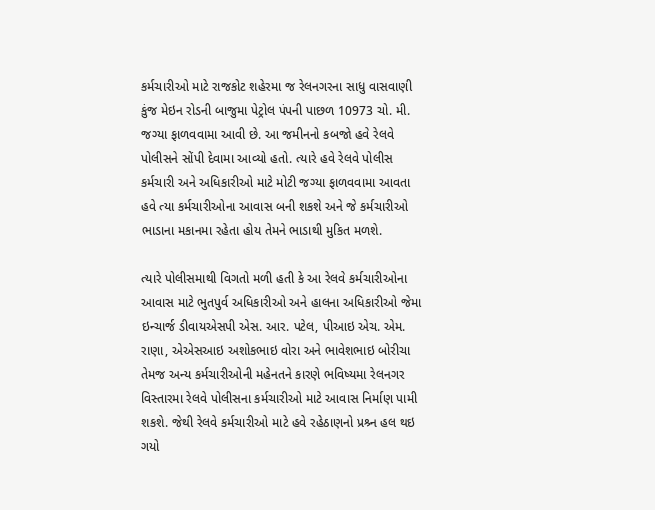કર્મચારીઓ માટે રાજકોટ શહેરમા જ રેલનગરના સાધુ વાસવાણી કુંજ મેઇન રોડની બાજુમા પેટ્રોલ પંપની પાછળ 10973 ચો. મી. જગ્યા ફાળવવામા આવી છે. આ જમીનનો કબજો હવે રેલવે પોલીસને સોંપી દેવામા આવ્યો હતો. ત્યારે હવે રેલવે પોલીસ કર્મચારી અને અધિકારીઓ માટે મોટી જગ્યા ફાળવવામા આવતા હવે ત્યા કર્મચારીઓના આવાસ બની શકશે અને જે કર્મચારીઓ ભાડાના મકાનમા રહેતા હોય તેમને ભાડાથી મુકિત મળશે.

ત્યારે પોલીસમાથી વિગતો મળી હતી કે આ રેલવે કર્મચારીઓના આવાસ માટે ભુતપુર્વ અધિકારીઓ અને હાલના અધિકારીઓ જેમા ઇન્ચાર્જ ડીવાયએસપી એસ. આર. પટેલ, પીઆઇ એચ. એમ. રાણા, એએસઆઇ અશોકભાઇ વોરા અને ભાવેશભાઇ બોરીચા તેમજ અન્ય કર્મચારીઓની મહેનતને કારણે ભવિષ્યમા રેલનગર વિસ્તારમા રેલવે પોલીસના કર્મચારીઓ માટે આવાસ નિર્માણ પામી શકશે. જેથી રેલવે કર્મચારીઓ માટે હવે રહેઠાણનો પ્રશ્ર્ન હલ થઇ ગયો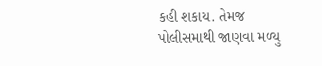કહી શકાય. તેમજ પોલીસમાથી જાણવા મળ્યુ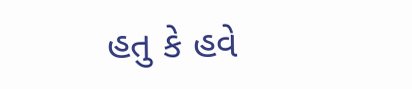હતુ કે હવે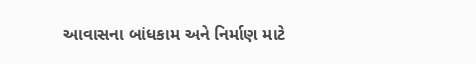આવાસના બાંધકામ અને નિર્માણ માટે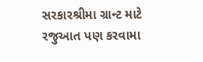સરકારશ્રીમા ગ્રાન્ટ માટે રજુઆત પણ કરવામા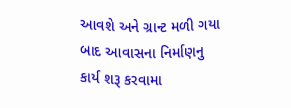આવશે અને ગ્રાન્ટ મળી ગયા બાદ આવાસના નિર્માણનુ કાર્ય શરૂ કરવામા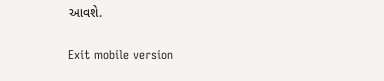આવશે.

Exit mobile version